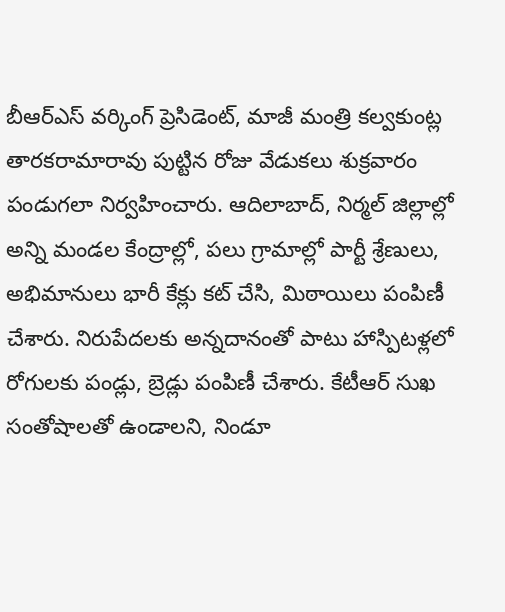బీఆర్ఎస్ వర్కింగ్ ప్రెసిడెంట్, మాజీ మంత్రి కల్వకుంట్ల తారకరామారావు పుట్టిన రోజు వేడుకలు శుక్రవారం పండుగలా నిర్వహించారు. ఆదిలాబాద్, నిర్మల్ జిల్లాల్లో అన్ని మండల కేంద్రాల్లో, పలు గ్రామాల్లో పార్టీ శ్రేణులు, అభిమానులు భారీ కేక్లు కట్ చేసి, మిఠాయిలు పంపిణీ చేశారు. నిరుపేదలకు అన్నదానంతో పాటు హాస్పిటళ్లలో రోగులకు పండ్లు, బ్రెడ్లు పంపిణీ చేశారు. కేటీఆర్ సుఖ సంతోషాలతో ఉండాలని, నిండూ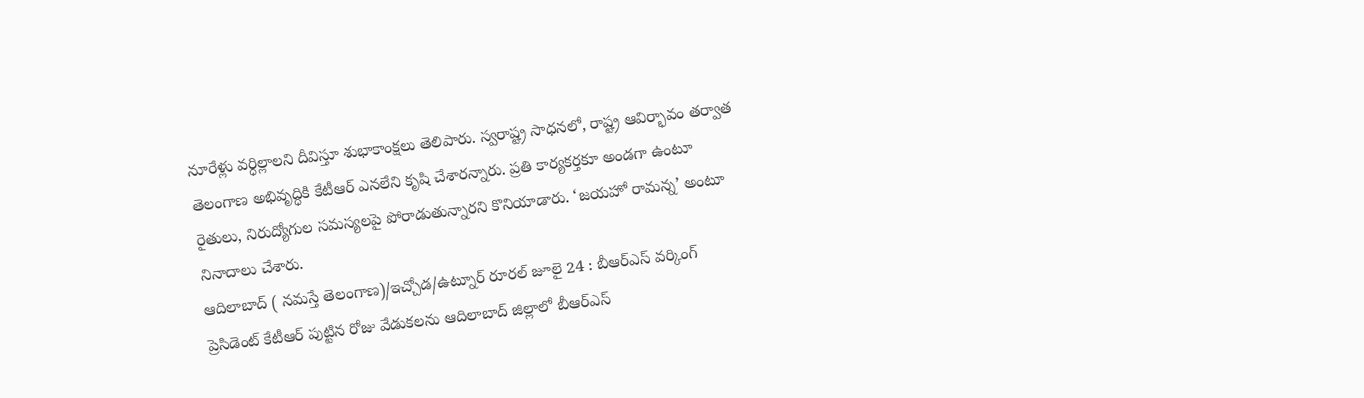నూరేళ్లు వర్ధిల్లాలని దీవిస్తూ శుభాకాంక్షలు తెలిపారు. స్వరాష్ట్ర సాధనలో, రాష్ట్ర ఆవిర్భావం తర్వాత తెలంగాణ అభివృద్ధికి కేటీఆర్ ఎనలేని కృషి చేశారన్నారు. ప్రతి కార్యకర్తకూ అండగా ఉంటూ రైతులు, నిరుద్యోగుల సమస్యలపై పోరాడుతున్నారని కొనియాడారు. ‘జయహో రామన్న’ అంటూ నినాదాలు చేశారు.
ఆదిలాబాద్ ( నమస్తే తెలంగాణ)/ఇచ్చోడ/ఉట్నూర్ రూరల్ జూలై 24 : బీఆర్ఎస్ వర్కింగ్ ప్రెసిడెంట్ కేటీఆర్ పుట్టిన రోజు వేడుకలను ఆదిలాబాద్ జిల్లాలో బీఆర్ఎస్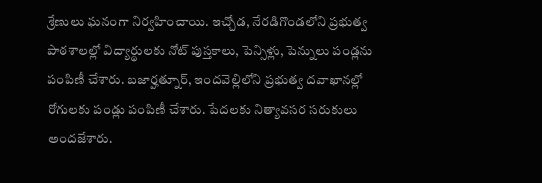శ్రేణులు ఘనంగా నిర్వహించాయి. ఇచ్చోడ, నేరడిగొండలోని ప్రభుత్వ పాఠశాలల్లో విద్యార్థులకు నోట్ పుస్తకాలు, పెన్సిళ్లు, పెన్నులు పండ్లను పంపిణీ చేశారు. బజార్హత్నూర్, ఇందవెల్లిలోని ప్రభుత్వ దవాఖానల్లో రోగులకు పండ్లు పంపిణీ చేశారు. పేదలకు నిత్యావసర సరుకులు అందజేశారు.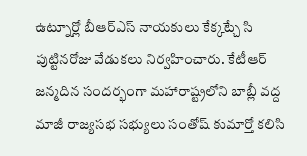ఉట్నూర్లో బీఆర్ఎస్ నాయకులు కేక్కట్చే సి పుట్టినరోజు వేడుకలు నిర్వహించారు. కేటీఆర్ జన్మదిన సందర్భంగా మహారాష్ట్రలోని బాబ్లీ వద్ద మాజీ రాజ్యసభ సభ్యులు సంతోష్ కుమార్తో కలిసి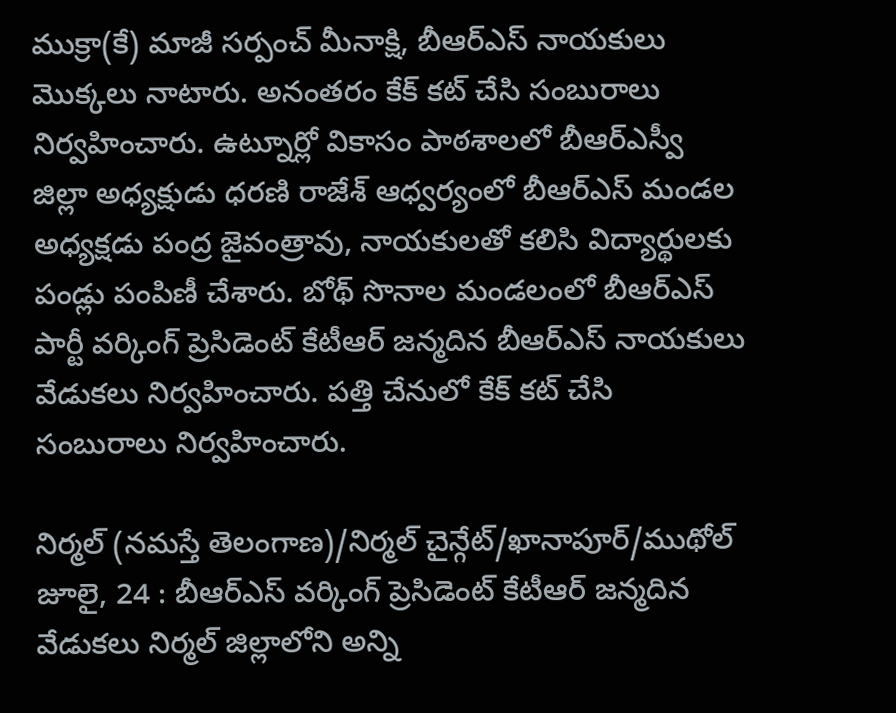ముక్రా(కే) మాజీ సర్పంచ్ మీనాక్షి, బీఆర్ఎస్ నాయకులు మొక్కలు నాటారు. అనంతరం కేక్ కట్ చేసి సంబురాలు నిర్వహించారు. ఉట్నూర్లో వికాసం పాఠశాలలో బీఆర్ఎస్వీ జిల్లా అధ్యక్షుడు ధరణి రాజేశ్ ఆధ్వర్యంలో బీఆర్ఎస్ మండల అధ్యక్షడు పంద్ర జైవంత్రావు, నాయకులతో కలిసి విద్యార్థులకు పండ్లు పంపిణీ చేశారు. బోథ్ సొనాల మండలంలో బీఆర్ఎస్ పార్టీ వర్కింగ్ ప్రెసిడెంట్ కేటీఆర్ జన్మదిన బీఆర్ఎస్ నాయకులు వేడుకలు నిర్వహించారు. పత్తి చేనులో కేక్ కట్ చేసి సంబురాలు నిర్వహించారు.

నిర్మల్ (నమస్తే తెలంగాణ)/నిర్మల్ చైన్గేట్/ఖానాపూర్/ముథోల్ జూలై, 24 : బీఆర్ఎస్ వర్కింగ్ ప్రెసిడెంట్ కేటీఆర్ జన్మదిన వేడుకలు నిర్మల్ జిల్లాలోని అన్ని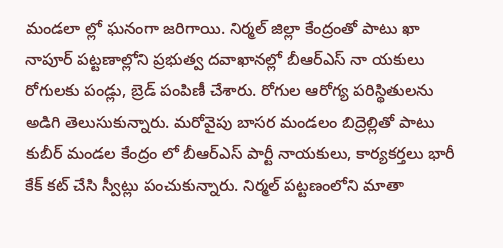మండలా ల్లో ఘనంగా జరిగాయి. నిర్మల్ జిల్లా కేంద్రంతో పాటు ఖా నాపూర్ పట్టణాల్లోని ప్రభుత్వ దవాఖానల్లో బీఆర్ఎస్ నా యకులు రోగులకు పండ్లు, బ్రెడ్ పంపిణీ చేశారు. రోగుల ఆరోగ్య పరిస్థితులను అడిగి తెలుసుకున్నారు. మరోవైపు బాసర మండలం బిద్రెల్లితో పాటు కుబీర్ మండల కేంద్రం లో బీఆర్ఎస్ పార్టీ నాయకులు, కార్యకర్తలు భారీ కేక్ కట్ చేసి స్వీట్లు పంచుకున్నారు. నిర్మల్ పట్టణంలోని మాతా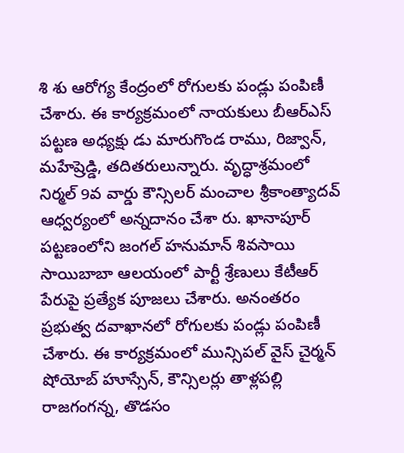శి శు ఆరోగ్య కేంద్రంలో రోగులకు పండ్లు పంపిణీ చేశారు. ఈ కార్యక్రమంలో నాయకులు బీఆర్ఎస్ పట్టణ అధ్యక్షు డు మారుగొండ రాము, రిజ్వాన్, మహేష్రెడ్డి, తదితరులున్నారు. వృద్ధాశ్రమంలో నిర్మల్ 9వ వార్డు కౌన్సిలర్ మంచాల శ్రీకాంత్యాదవ్ ఆధ్వర్యంలో అన్నదానం చేశా రు. ఖానాపూర్ పట్టణంలోని జంగల్ హనుమాన్ శివసాయి సాయిబాబా ఆలయంలో పార్టీ శ్రేణులు కేటీఆర్ పేరుపై ప్రత్యేక పూజలు చేశారు. అనంతరం ప్రభుత్వ దవాఖానలో రోగులకు పండ్లు పంపిణీ చేశారు. ఈ కార్యక్రమంలో మున్సిపల్ వైస్ చైర్మన్ షోయోబ్ హూస్సేన్, కౌన్సిలర్లు తాళ్లపల్లి రాజగంగన్న, తొడసం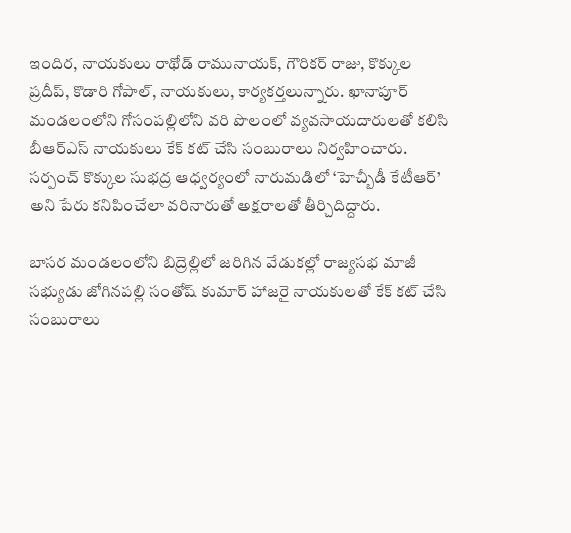ఇందిర, నాయకులు రాథోడ్ రామునాయక్, గౌరికర్ రాజు, కొక్కుల ప్రదీప్, కొడారి గోపాల్, నాయకులు, కార్యకర్తలున్నారు. ఖానాపూర్ మండలంలోని గోసంపల్లిలోని వరి పొలంలో వ్యవసాయదారులతో కలిసి బీఆర్ఎస్ నాయకులు కేక్ కట్ చేసి సంబురాలు నిర్వహించారు. సర్పంచ్ కొక్కుల సుభద్ర ఆధ్వర్యంలో నారుమడిలో ‘హెచ్బీడీ కేటీఆర్’ అని పేరు కనిపించేలా వరినారుతో అక్షరాలతో తీర్చిదిద్దారు.

బాసర మండలంలోని బిద్రెల్లిలో జరిగిన వేడుకల్లో రాజ్యసభ మాజీ సభ్యుడు జోగినపల్లి సంతోష్ కుమార్ హాజరై నాయకులతో కేక్ కట్ చేసి సంబురాలు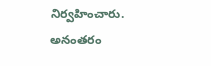నిర్వహించారు. అనంతరం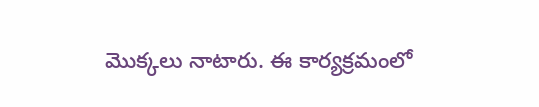మొక్కలు నాటారు. ఈ కార్యక్రమంలో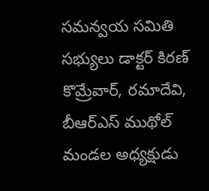సమన్వయ సమితి సభ్యులు డాక్టర్ కిరణ్ కొమ్రేవార్, రమాదేవి, బీఆర్ఎస్ ముథోల్ మండల అధ్యక్షుడు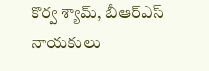కొర్వ శ్యామ్, బీఆర్ఎస్ నాయకులు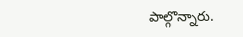పాల్గొన్నారు.